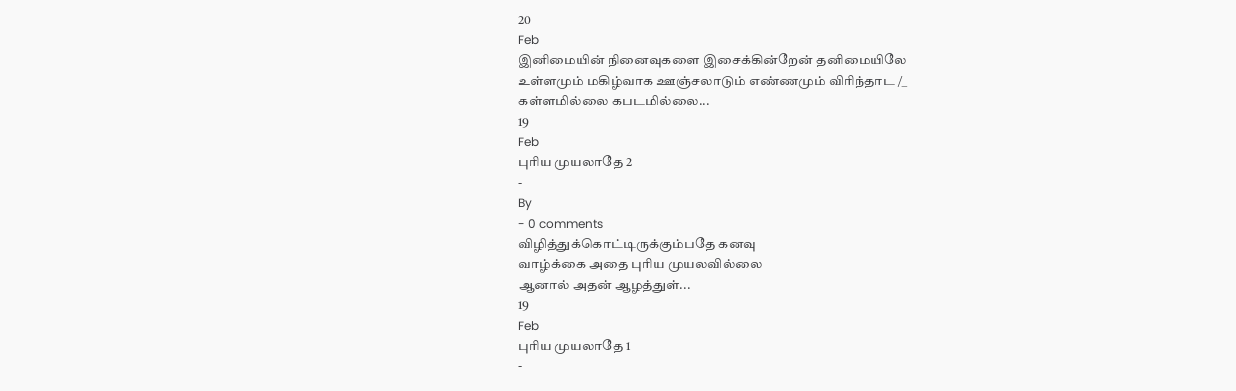20
Feb
இனிமையின் நினைவுகளை இசைக்கின்றேன் தனிமையிலே
உள்ளமும் மகிழ்வாக ஊஞ்சலாடும் எண்ணமும் விரிந்தாட /_
கள்ளமில்லை கபடமில்லை...
19
Feb
புரிய முயலாதே 2
-
By
- 0 comments
விழித்துக்கொட்டிருக்கும்பதே கனவு
வாழ்க்கை அதை புரிய முயலவில்லை
ஆனால் அதன் ஆழத்துள்...
19
Feb
புரிய முயலாதே 1
-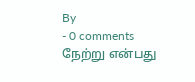By
- 0 comments
நேற்று என்பது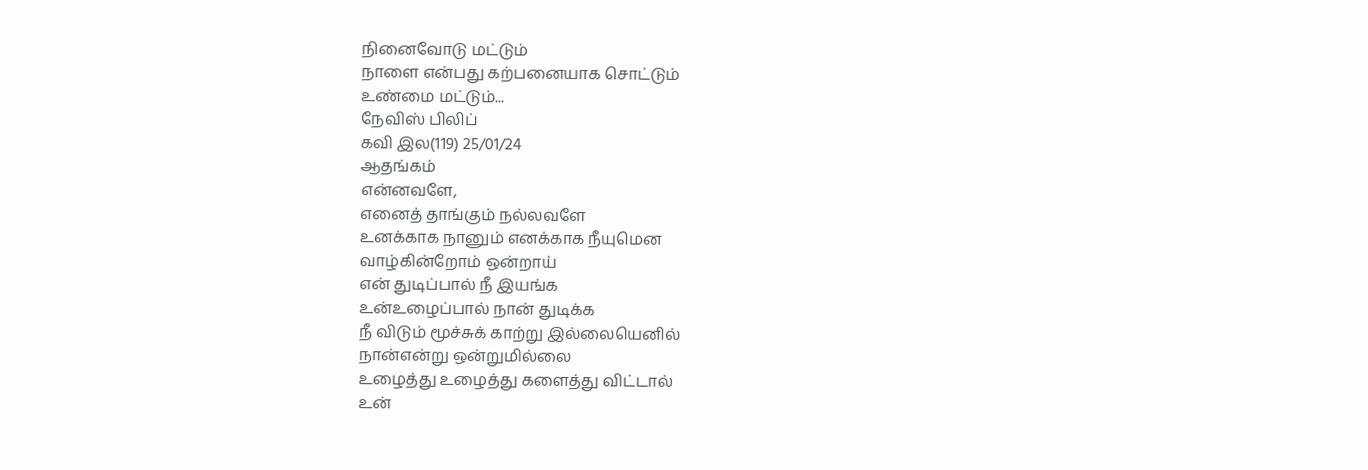நினைவோடு மட்டும்
நாளை என்பது கற்பனையாக சொட்டும்
உண்மை மட்டும்...
நேவிஸ் பிலிப்
கவி இல(119) 25/01/24
ஆதங்கம்
என்னவளே,
எனைத் தாங்கும் நல்லவளே
உனக்காக நானும் எனக்காக நீயுமென
வாழ்கின்றோம் ஒன்றாய்
என் துடிப்பால் நீ இயங்க
உன்உழைப்பால் நான் துடிக்க
நீ விடும் மூச்சுக் காற்று இல்லையெனில்
நான்என்று ஒன்றுமில்லை
உழைத்து உழைத்து களைத்து விட்டால்
உன்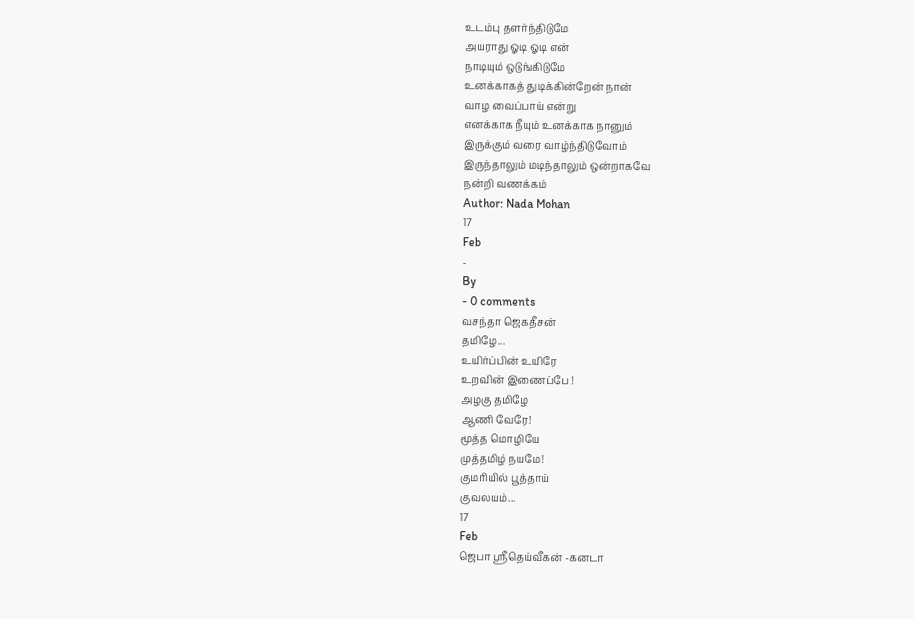உடம்பு தளர்ந்திடுமே
அயராது ஓடி ஓடி என்
நாடியும் ஒடுங்கிடுமே
உனக்காகத் துடிக்கின்றேன் நான்
வாழ வைப்பாய் என்று
எனக்காக நீயும் உனக்காக நானும்
இருக்கும் வரை வாழ்ந்திடுவோம்
இருந்தாலும் மடிந்தாலும் ஒன்றாகவே
நன்றி வணக்கம்
Author: Nada Mohan
17
Feb
-
By
- 0 comments
வசந்தா ஜெகதீசன்
தமிழே...
உயிர்ப்பின் உயிரே
உறவின் இணைப்பே !
அழகு தமிழே
ஆணி வேரே!
மூத்த மொழியே
முத்தமிழ் நயமே!
குமரியில் பூத்தாய்
குவலயம்...
17
Feb
ஜெபா ஸ்ரீதெய்வீகன் -கனடா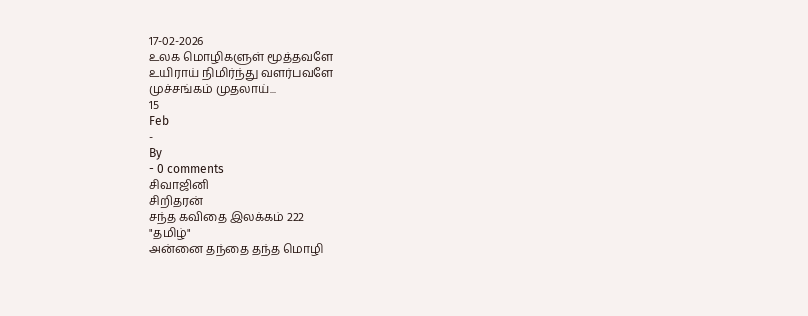17-02-2026
உலக மொழிகளுள் மூத்தவளே
உயிராய் நிமிர்ந்து வளர்பவளே
முச்சங்கம் முதலாய்...
15
Feb
-
By
- 0 comments
சிவாஜினி
சிறிதரன்
சந்த கவிதை இலக்கம் 222
"தமிழ்"
அன்னை தந்தை தந்த மொழி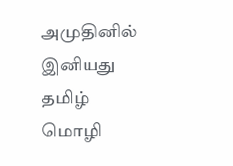அமுதினில் இனியது
தமிழ் மொழி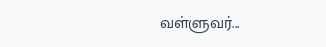வள்ளுவர்...